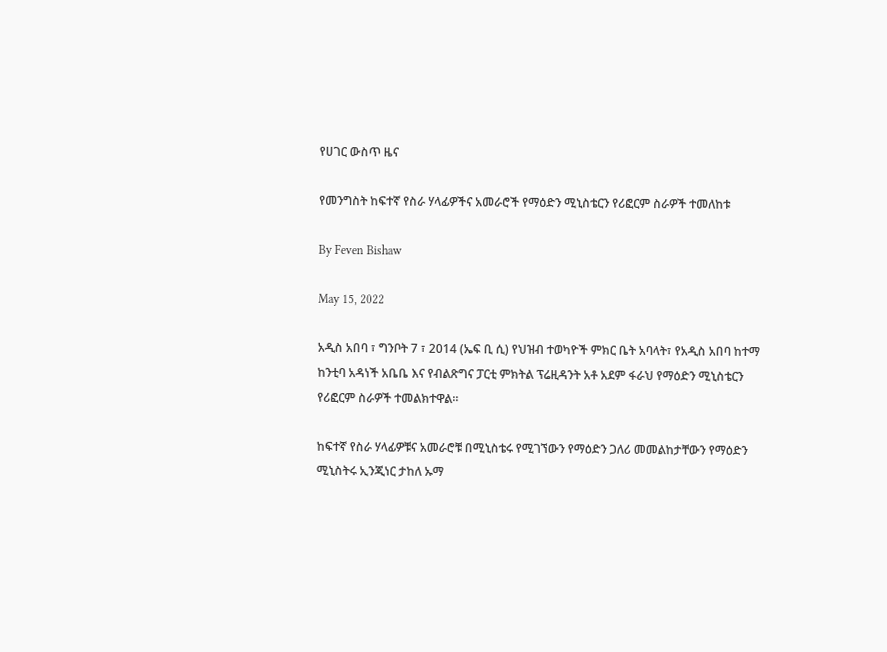የሀገር ውስጥ ዜና

የመንግስት ከፍተኛ የስራ ሃላፊዎችና አመራሮች የማዕድን ሚኒስቴርን የሪፎርም ስራዎች ተመለከቱ

By Feven Bishaw

May 15, 2022

አዲስ አበባ ፣ ግንቦት 7 ፣ 2014 (ኤፍ ቢ ሲ) የህዝብ ተወካዮች ምክር ቤት አባላት፣ የአዲስ አበባ ከተማ ከንቲባ አዳነች አቤቤ እና የብልጽግና ፓርቲ ምክትል ፕሬዚዳንት አቶ አደም ፋራህ የማዕድን ሚኒስቴርን የሪፎርም ስራዎች ተመልክተዋል።

ከፍተኛ የስራ ሃላፊዎቹና አመራሮቹ በሚኒስቴሩ የሚገኘውን የማዕድን ጋለሪ መመልከታቸውን የማዕድን ሚኒስትሩ ኢንጂነር ታከለ ኡማ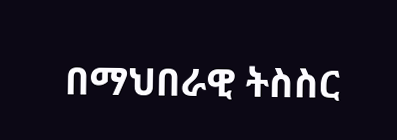በማህበራዊ ትስስር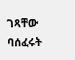ገጻቸው ባሰፈሩት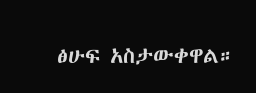ፅሁፍ አስታውቀዋል።